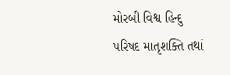મોરબી વિશ્વ હિન્દુ પરિષદ માતૃશક્તિ તથાં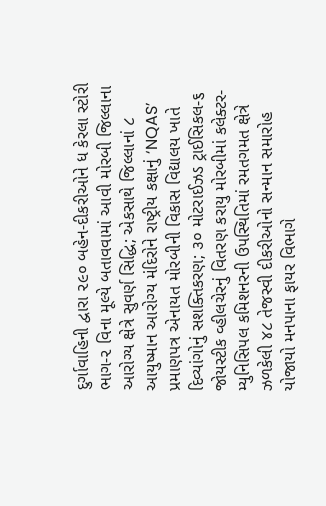દુર્ગાવાહિની દ્વારા ૨૯૦ બહેન-દીકરીઓને ધ કેરલા સ્ટોરી ભાગ-૨ વિના મૂલ્યે બતાવવામાં આવી મોરબી જિલ્લાના આરોગ્ય ક્ષેત્રે સુવર્ણ સિદ્ધિ; એકસાથે જિલ્લાનાં ૮ આયુષ્માન આરોગ્ય મંદિરોને રાષ્ટ્રીય કક્ષાનું ‘NQAS’ પ્રમાણપત્ર એનાયત મોરબીની વિકાસ વિદ્યાલય ખાતે દિવ્યાંગોનું સશક્તિકરણ; ૩૦ મોટરાઈઝડ ટ્રાઈસિકલ-૬ જોયસ્ટીક વ્હીલચેરનું વિતરણ કરાયુ મોરબીમાં કલેક્ટર-મ્યુનિસિપલ કમિશનરની ઉપસ્થિતિમાં રમતગમત ક્ષેત્રે ઝળકેલી ૪૮ તેજસ્વી દીકરીઓનો સન્માન સમારોહ યોજાયો મનપાના ફાયર વિભાગે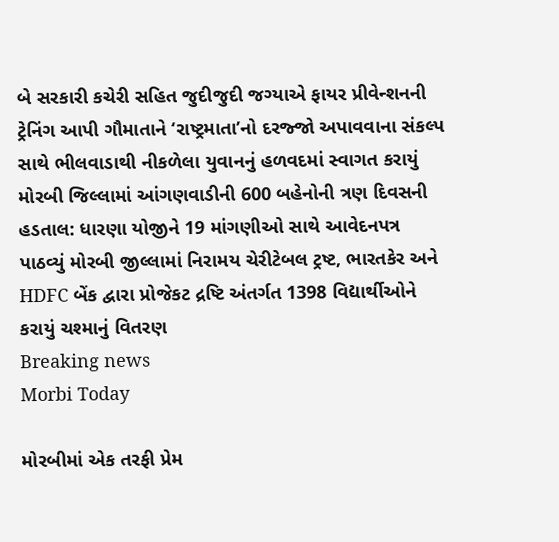બે સરકારી કચેરી સહિત જુદીજુદી જગ્યાએ ફાયર પ્રીવેન્શનની ટ્રેનિંગ આપી ગૌમાતાને ‘રાષ્ટ્રમાતા’નો દરજ્જો અપાવવાના સંકલ્પ સાથે ભીલવાડાથી નીકળેલા યુવાનનું હળવદમાં સ્વાગત કરાયું મોરબી જિલ્લામાં આંગણવાડીની 600 બહેનોની ત્રણ દિવસની હડતાલ: ધારણા યોજીને 19 માંગણીઓ સાથે આવેદનપત્ર પાઠવ્યું મોરબી જીલ્લામાં નિરામય ચેરીટેબલ ટ્રષ્ટ, ભારતકેર અને HDFC બેંક દ્વારા પ્રોજેકટ દ્રષ્ટિ અંતર્ગત 1398 વિદ્યાર્થીઓને કરાયું ચશ્માનું વિતરણ
Breaking news
Morbi Today

મોરબીમાં એક તરફી પ્રેમ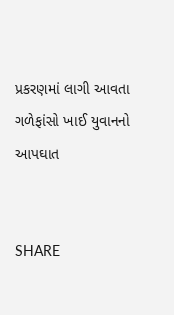પ્રકરણમાં લાગી આવતા ગળેફાંસો ખાઈ યુવાનનો આપઘાત


SHARE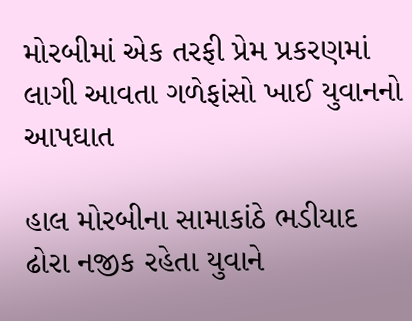મોરબીમાં એક તરફી પ્રેમ પ્રકરણમાં લાગી આવતા ગળેફાંસો ખાઈ યુવાનનો આપઘાત

હાલ મોરબીના સામાકાંઠે ભડીયાદ ઢોરા નજીક રહેતા યુવાને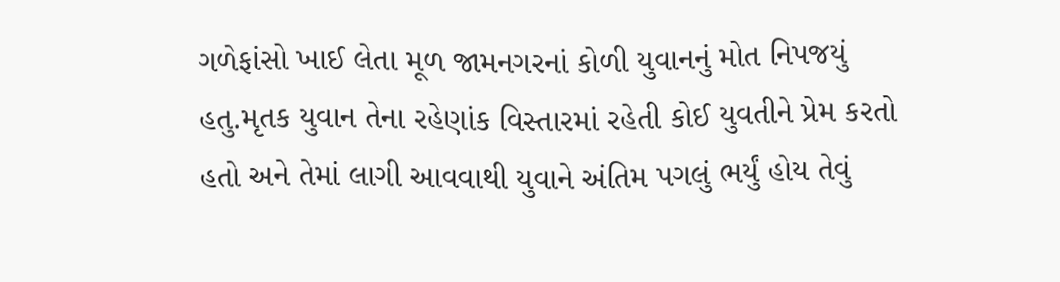ગળેફાંસો ખાઈ લેતા મૂળ જામનગરનાં કોળી યુવાનનું મોત નિપજયું હતુ.મૃતક યુવાન તેના રહેણાંક વિસ્તારમાં રહેતી કોઈ યુવતીને પ્રેમ કરતો હતો અને તેમાં લાગી આવવાથી યુવાને અંતિમ પગલું ભર્યું હોય તેવું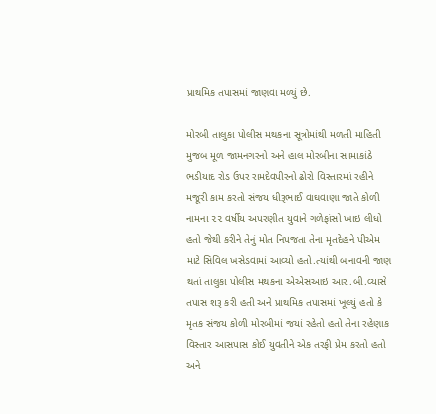પ્રાથમિક તપાસમાં જાણવા મળ્યું છે.

મોરબી તાલુકા પોલીસ મથકના સૂત્રોમાંથી મળતી માહિતી મુજબ મૂળ જામનગરનો અને હાલ મોરબીના સામાકાંઠે ભડીયાદ રોડ ઉપર રામદેવપીરનો ઢોરો વિસ્તારમાં રહીને મજૂરી કામ કરતો સંજય ધીરૂભાઈ વાઘવાણા જાતે કોળી નામના ૨૨ વર્ષીય અપરણીત યુવાને ગળેફાંસો ખાઇ લીધો હતો જેથી કરીને તેનું મોત નિપજતા તેના મૃતદેહને પીએમ માટે સિવિલ ખસેડવામાં આવ્યો હતો.ત્યાંથી બનાવની જાણ થતાં તાલુકા પોલીસ મથકના એએસઆઇ આર.બી.વ્યાસે તપાસ શરૂ કરી હતી અને પ્રાથમિક તપાસમાં ખૂલ્યું હતો કે મૃતક સંજય કોળી મોરબીમાં જયાં રહેતો હતો તેના રહેણાક વિસ્તાર આસપાસ કોઈ યુવતીને એક તરફી પ્રેમ કરતો હતો અને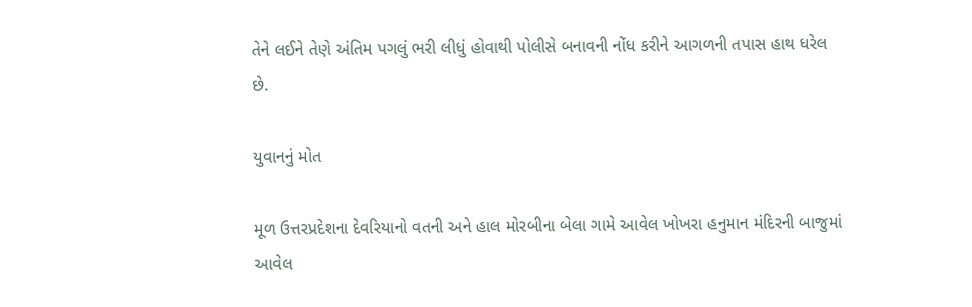તેને લઈને તેણે અંતિમ પગલું ભરી લીધું હોવાથી પોલીસે બનાવની નોંધ કરીને આગળની તપાસ હાથ ધરેલ છે.

યુવાનનું મોત

મૂળ ઉત્તરપ્રદેશના દેવરિયાનો વતની અને હાલ મોરબીના બેલા ગામે આવેલ ખોખરા હનુમાન મંદિરની બાજુમાં આવેલ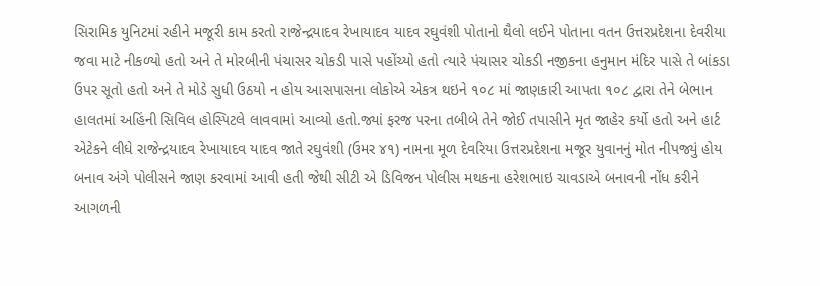સિરામિક યુનિટમાં રહીને મજૂરી કામ કરતો રાજેન્દ્રયાદવ રેખાયાદવ યાદવ રઘુવંશી પોતાનો થૈલો લઈને પોતાના વતન ઉત્તરપ્રદેશના દેવરીયા જવા માટે નીકળ્યો હતો અને તે મોરબીની પંચાસર ચોકડી પાસે પહોંચ્યો હતો ત્યારે પંચાસર ચોકડી નજીકના હનુમાન મંદિર પાસે તે બાંકડા ઉપર સૂતો હતો અને તે મોડે સુધી ઉઠયો ન હોય આસપાસના લોકોએ એકત્ર થઇને ૧૦૮ માં જાણકારી આપતા ૧૦૮ દ્વારા તેને બેભાન હાલતમાં અહિંની સિવિલ હોસ્પિટલે લાવવામાં આવ્યો હતો.જ્યાં ફરજ પરના તબીબે તેને જોઈ તપાસીને મૃત જાહેર કર્યો હતો અને હાર્ટ એટેકને લીધે રાજેન્દ્રયાદવ રેખાયાદવ યાદવ જાતે રઘુવંશી (ઉમર ૪૧) નામના મૂળ દેવરિયા ઉત્તરપ્રદેશના મજૂર યુવાનનું મોત નીપજ્યું હોય બનાવ અંગે પોલીસને જાણ કરવામાં આવી હતી જેથી સીટી એ ડિવિજન પોલીસ મથકના હરેશભાઇ ચાવડાએ બનાવની નોંધ કરીને આગળની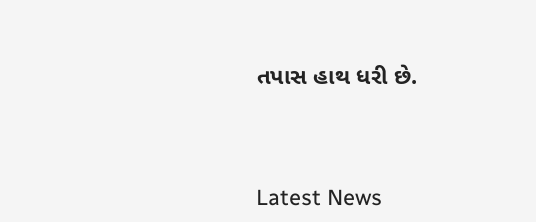તપાસ હાથ ધરી છે.




Latest News